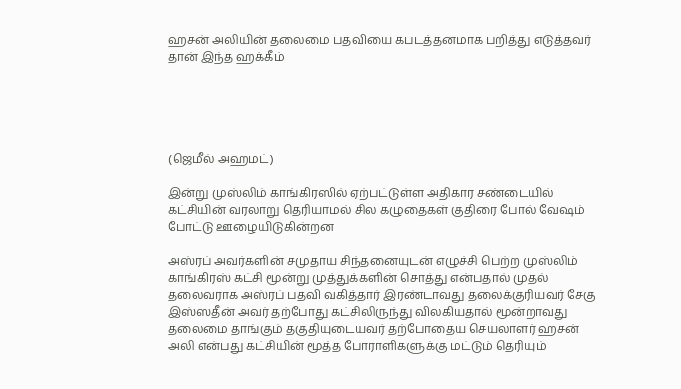ஹசன் அலியின் தலைமை பதவியை கபடத்தனமாக பறித்து எடுத்தவர் தான் இந்த ஹக்கீம்





(ஜெமீல் அஹமட்)

இன்று முஸ்லிம் காங்கிரஸில் ஏற்பட்டுள்ள அதிகார சண்டையில் கட்சியின் வரலாறு தெரியாமல் சில கழுதைகள் குதிரை போல் வேஷம் போட்டு ஊழையிடுகின்றன

அஸ்ரப் அவர்களின் சமுதாய சிந்தனையுடன் எழுச்சி பெற்ற முஸ்லிம் காங்கிரஸ் கட்சி மூன்று முத்துக்களின் சொத்து என்பதால் முதல் தலைவராக அஸ்ரப் பதவி வகித்தார் இரண்டாவது தலைக்குரியவர் சேகு இஸ்ஸதீன் அவர் தற்போது கட்சிலிருந்து விலகியதால் மூன்றாவது தலைமை தாங்கும் தகுதியுடையவர் தற்போதைய செயலாளர் ஹசன் அலி என்பது கட்சியின் மூத்த போராளிகளுக்கு மட்டும் தெரியும்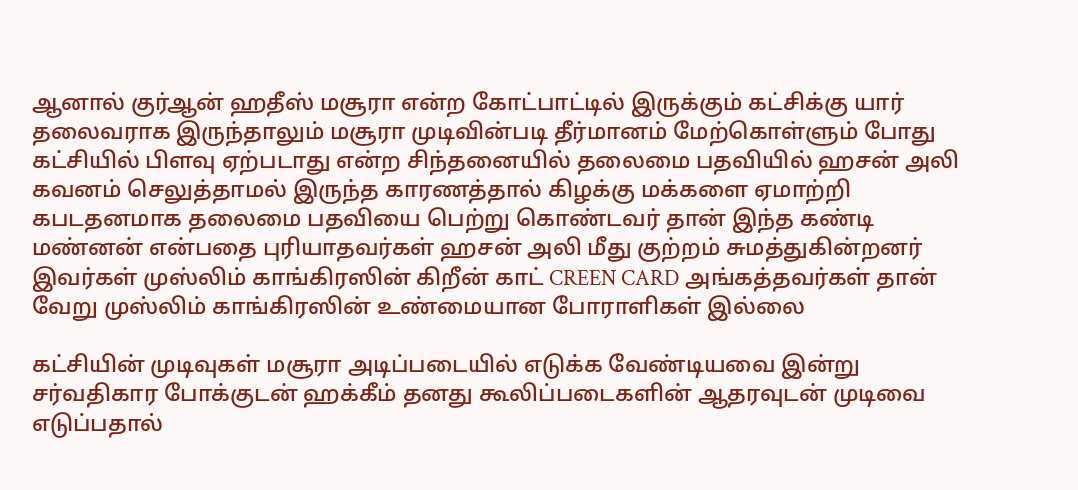ஆனால் குர்ஆன் ஹதீஸ் மசூரா என்ற கோட்பாட்டில் இருக்கும் கட்சிக்கு யார் தலைவராக இருந்தாலும் மசூரா முடிவின்படி தீர்மானம் மேற்கொள்ளும் போது கட்சியில் பிளவு ஏற்படாது என்ற சிந்தனையில் தலைமை பதவியில் ஹசன் அலி கவனம் செலுத்தாமல் இருந்த காரணத்தால் கிழக்கு மக்களை ஏமாற்றி கபடதனமாக தலைமை பதவியை பெற்று கொண்டவர் தான் இந்த கண்டி மண்னன் என்பதை புரியாதவர்கள் ஹசன் அலி மீது குற்றம் சுமத்துகின்றனர் இவர்கள் முஸ்லிம் காங்கிரஸின் கிறீன் காட் CREEN CARD அங்கத்தவர்கள் தான் வேறு முஸ்லிம் காங்கிரஸின் உண்மையான போராளிகள் இல்லை

கட்சியின் முடிவுகள் மசூரா அடிப்படையில் எடுக்க வேண்டியவை இன்று சர்வதிகார போக்குடன் ஹக்கீம் தனது கூலிப்படைகளின் ஆதரவுடன் முடிவை எடுப்பதால்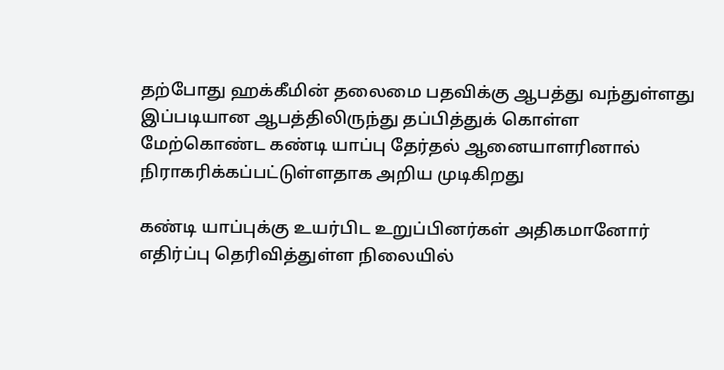தற்போது ஹக்கீமின் தலைமை பதவிக்கு ஆபத்து வந்துள்ளது இப்படியான ஆபத்திலிருந்து தப்பித்துக் கொள்ள மேற்கொண்ட கண்டி யாப்பு தேர்தல் ஆனையாளரினால் நிராகரிக்கப்பட்டுள்ளதாக அறிய முடிகிறது

கண்டி யாப்புக்கு உயர்பிட உறுப்பினர்கள் அதிகமானோர் எதிர்ப்பு தெரிவித்துள்ள நிலையில்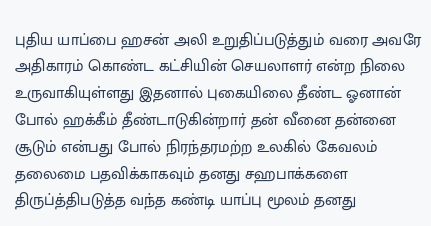புதிய யாப்பை ஹசன் அலி உறுதிப்படுத்தும் வரை அவரே அதிகாரம் கொண்ட கட்சியின் செயலாளர் என்ற நிலை உருவாகியுள்ளது இதனால் புகையிலை தீண்ட ஓனான் போல் ஹக்கீம் தீண்டாடுகின்றார் தன் வீனை தன்னை சூடும் என்பது போல் நிரந்தரமற்ற உலகில் கேவலம் தலைமை பதவிக்காகவும் தனது சஹபாக்களை திருப்த்திபடுத்த வந்த கண்டி யாப்பு மூலம் தனது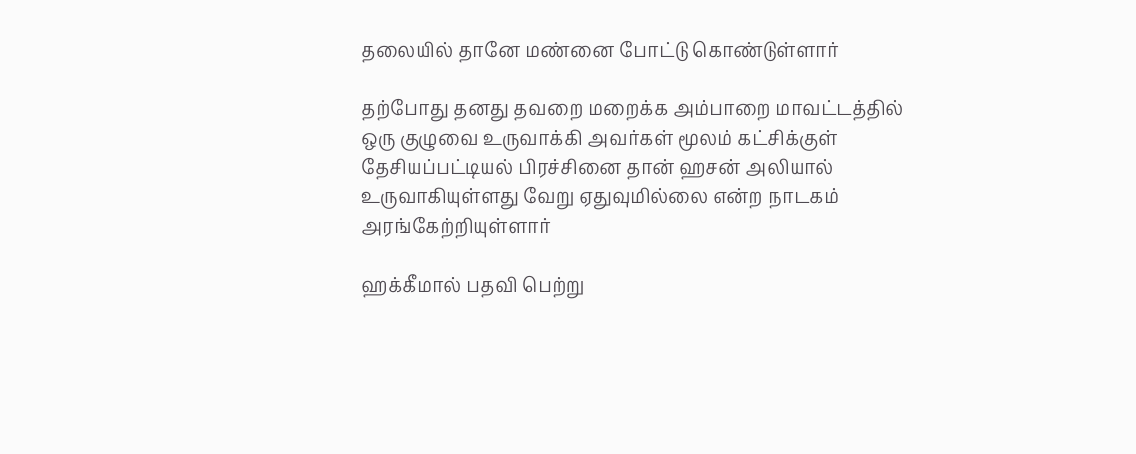தலையில் தானே மண்னை போட்டு கொண்டுள்ளார்

தற்போது தனது தவறை மறைக்க அம்பாறை மாவட்டத்தில் ஒரு குழுவை உருவாக்கி அவர்கள் மூலம் கட்சிக்குள் தேசியப்பட்டியல் பிரச்சினை தான் ஹசன் அலியால் உருவாகியுள்ளது வேறு ஏதுவுமில்லை என்ற நாடகம் அரங்கேற்றியுள்ளார்

ஹக்கீமால் பதவி பெற்று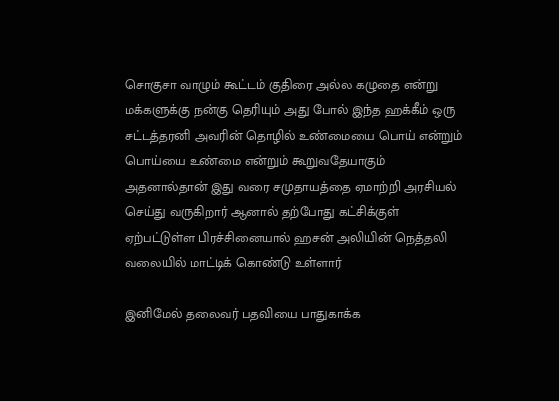சொகுசா வாழும் கூட்டம் குதிரை அல்ல கழுதை என்று மக்களுக்கு நன்கு தெரியும் அது போல் இந்த ஹக்கீம் ஒரு சட்டத்தரனி அவரின் தொழில் உண்மையை பொய் என்றும் பொய்யை உண்மை என்றும் கூறுவதேயாகும் அதனால்தான் இது வரை சமுதாயத்தை ஏமாற்றி அரசியல் செய்து வருகிறார் ஆனால் தற்போது கட்சிக்குள் ஏற்பட்டுள்ள பிரச்சினையால் ஹசன் அலியின் நெத்தலி வலையில் மாட்டிக் கொண்டு உள்ளார்

இனிமேல் தலைவர் பதவியை பாதுகாக்க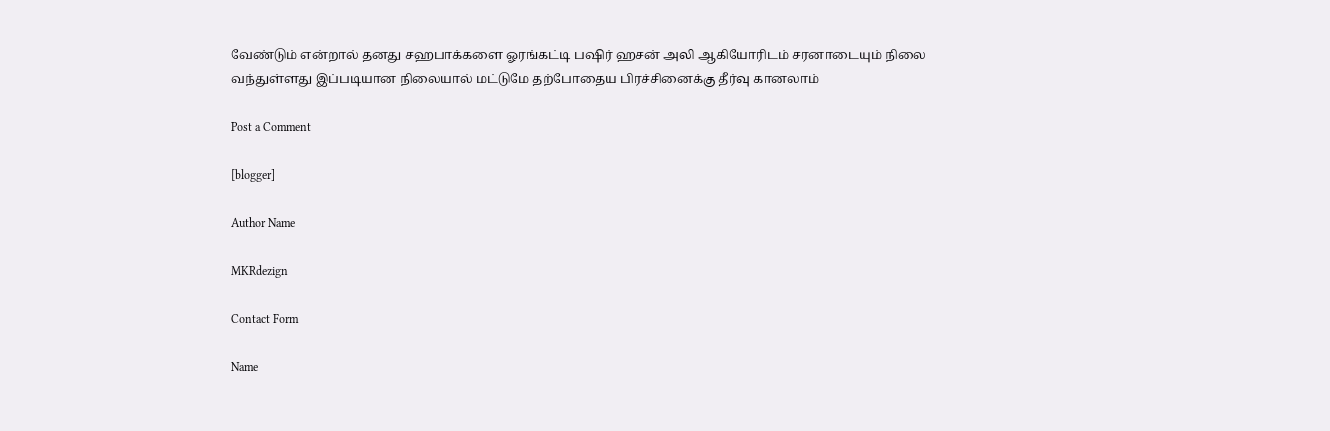வேண்டும் என்றால் தனது சஹபாக்களை ஓரங்கட்டி பஷிர் ஹசன் அலி ஆகியோரிடம் சரனாடையும் நிலை வந்துள்ளது இப்படியான நிலையால் மட்டுமே தற்போதைய பிரச்சினைக்கு தீர்வு கானலாம்

Post a Comment

[blogger]

Author Name

MKRdezign

Contact Form

Name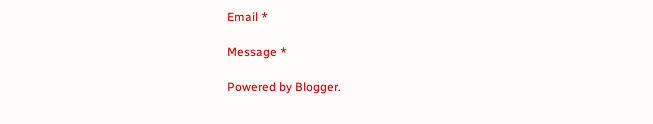Email *

Message *

Powered by Blogger.